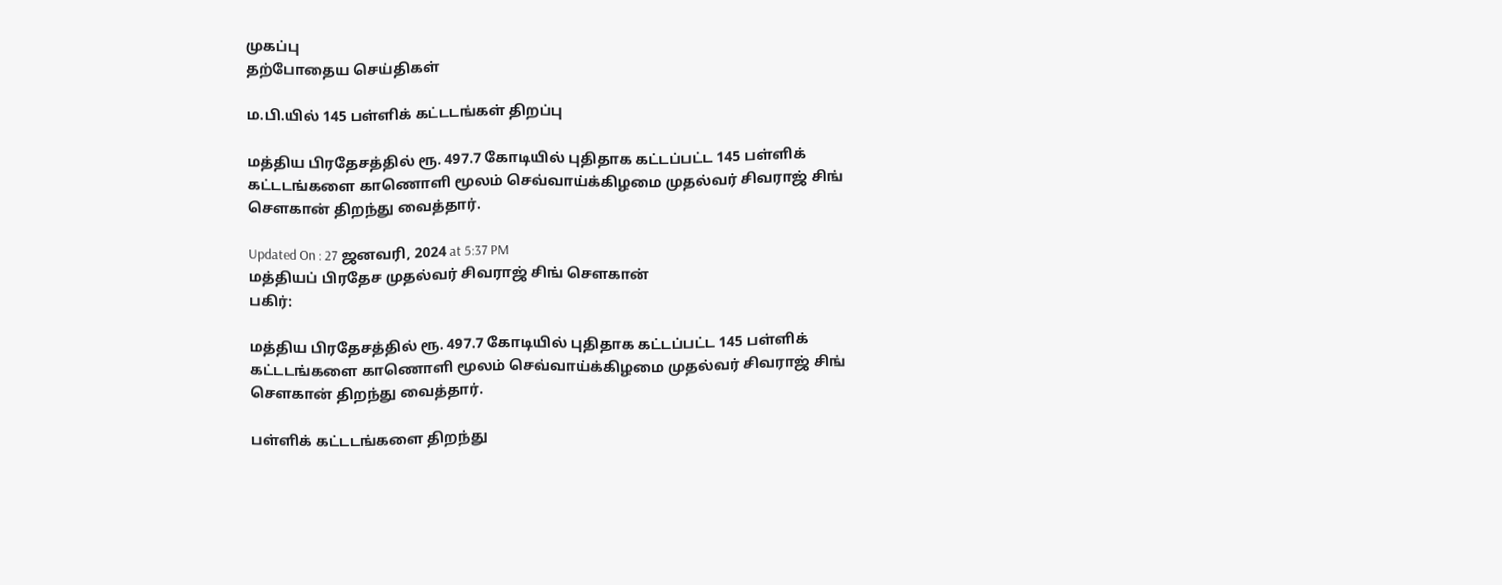முகப்பு
தற்போதைய செய்திகள்

ம.பி.யில் 145 பள்ளிக் கட்டடங்கள் திறப்பு

மத்திய பிரதேசத்தில் ரூ. 497.7 கோடியில் புதிதாக கட்டப்பட்ட 145 பள்ளிக் கட்டடங்களை காணொளி மூலம் செவ்வாய்க்கிழமை முதல்வர் சிவராஜ் சிங் செளகான் திறந்து வைத்தார்.

Updated On : 27 ஜனவரி, 2024 at 5:37 PM
மத்தியப் பிரதேச முதல்வர் சிவராஜ் சிங் செளகான்
பகிர்:

மத்திய பிரதேசத்தில் ரூ. 497.7 கோடியில் புதிதாக கட்டப்பட்ட 145 பள்ளிக் கட்டடங்களை காணொளி மூலம் செவ்வாய்க்கிழமை முதல்வர் சிவராஜ் சிங் செளகான் திறந்து வைத்தார்.

பள்ளிக் கட்டடங்களை திறந்து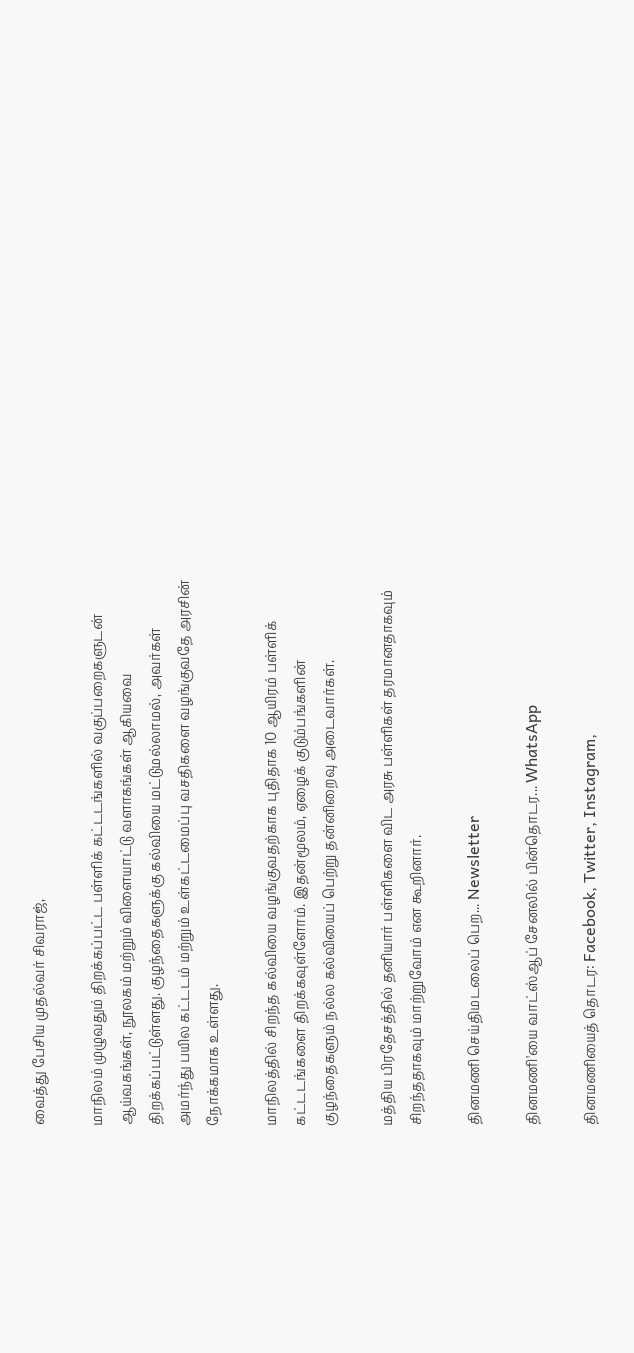வைத்து பேசிய முதல்வர் சிவராஜ்,

மாநிலம் முழுவதும் திறக்கப்பட்ட பள்ளிக் கட்டடங்களில் வகுப்பறைகளுடன் ஆய்வகங்கள், நூலகம் மற்றும் விளையாட்டு வளாகங்கள் ஆகியவை திறக்கப்பட்டுள்ளது. குழந்தைகளுக்கு கல்வியை மட்டுமல்லாமல், அவர்கள் அமர்ந்து பயில கட்டடம் மற்றும் உள்கட்டமைப்பு வசதிகளை வழங்குவதே அரசின் நோக்கமாக உள்ளது.

மாநிலத்தில் சிறந்த கல்வியை வழங்குவதற்காக புதிதாக 10 ஆயிரம் பள்ளிக் கட்டடங்களை திறக்கவுள்ளோம். இதன்மூலம், ஏழைக் குடும்பங்களின் குழந்தைகளும் நல்ல கல்வியைப் பெற்று தன்னிறைவு அடைவார்கள்.

மத்திய பிரதேசத்தில் தனியார் பள்ளிகளை விட அரசு பள்ளிகள் தரமானதாகவும் சிறந்ததாகவும் மாற்றுவோம் என கூறினார்.

தினமணி செய்திமடலைப் பெற... Newsletter

தினமணி'யை வாட்ஸ்ஆப் சேனலில் பின்தொடர... WhatsApp

தினமணியைத் தொடர: Facebook, Twitter, Instagram,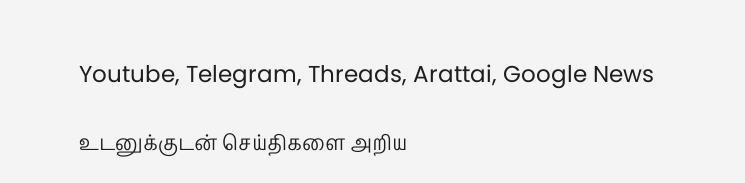Youtube, Telegram, Threads, Arattai, Google News

உடனுக்குடன் செய்திகளை அறிய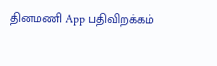தினமணி App பதிவிறக்கம்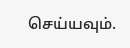செய்யவும்.